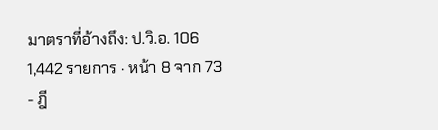มาตราที่อ้างถึง: ป.วิ.อ. 106
1,442 รายการ · หน้า 8 จาก 73
- ฎี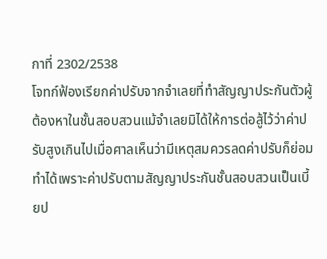กาที่ 2302/2538
โจทก์ฟ้องเรียกค่าปรับจากจำเลยที่ทำสัญญาประกันตัวผู้ต้องหาในชั้นสอบสวนแม้จำเลยมิได้ให้การต่อสู้ไว้ว่าค่าปรับสูงเกินไปเมื่อศาลเห็นว่ามีเหตุสมควรลดค่าปรับก็ย่อมทำได้เพราะค่าปรับตามสัญญาประกันชั้นสอบสวนเป็นเบี้ยป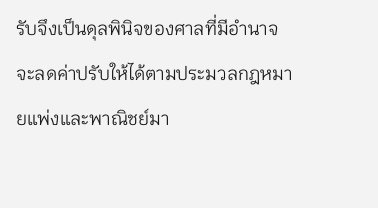รับจึงเป็นดุลพินิจของศาลที่มีอำนาจจะลดค่าปรับให้ได้ตามประมวลกฎหมายแพ่งและพาณิชย์มา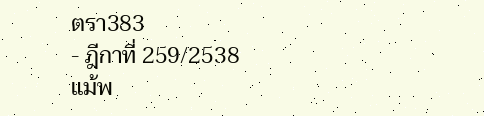ตรา383
- ฎีกาที่ 259/2538
แม้พ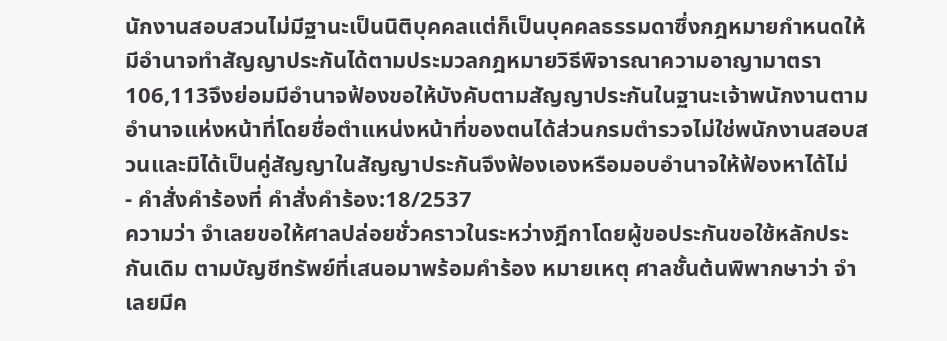นักงานสอบสวนไม่มีฐานะเป็นนิติบุคคลแต่ก็เป็นบุคคลธรรมดาซึ่งกฎหมายกำหนดให้มีอำนาจทำสัญญาประกันได้ตามประมวลกฎหมายวิธีพิจารณาความอาญามาตรา106,113จึงย่อมมีอำนาจฟ้องขอให้บังคับตามสัญญาประกันในฐานะเจ้าพนักงานตามอำนาจแห่งหน้าที่โดยชื่อตำแหน่งหน้าที่ของตนได้ส่วนกรมตำรวจไม่ใช่พนักงานสอบสวนและมิได้เป็นคู่สัญญาในสัญญาประกันจึงฟ้องเองหรือมอบอำนาจให้ฟ้องหาได้ไม่
- คำสั่งคำร้องที่ คำสั่งคำร้อง:18/2537
ความว่า จำเลยขอให้ศาลปล่อยชั่วคราวในระหว่างฎีกาโดยผู้ขอประกันขอใช้หลักประกันเดิม ตามบัญชีทรัพย์ที่เสนอมาพร้อมคำร้อง หมายเหตุ ศาลชั้นต้นพิพากษาว่า จำเลยมีค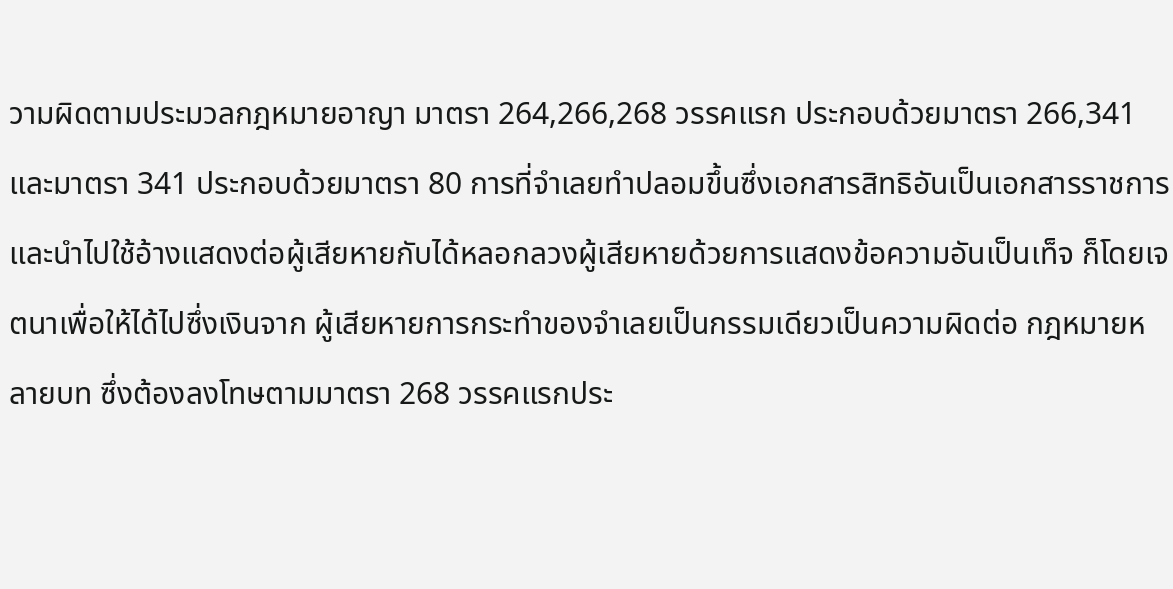วามผิดตามประมวลกฎหมายอาญา มาตรา 264,266,268 วรรคแรก ประกอบด้วยมาตรา 266,341 และมาตรา 341 ประกอบด้วยมาตรา 80 การที่จำเลยทำปลอมขึ้นซึ่งเอกสารสิทธิอันเป็นเอกสารราชการและนำไปใช้อ้างแสดงต่อผู้เสียหายกับได้หลอกลวงผู้เสียหายด้วยการแสดงข้อความอันเป็นเท็จ ก็โดยเจตนาเพื่อให้ได้ไปซึ่งเงินจาก ผู้เสียหายการกระทำของจำเลยเป็นกรรมเดียวเป็นความผิดต่อ กฎหมายหลายบท ซึ่งต้องลงโทษตามมาตรา 268 วรรคแรกประ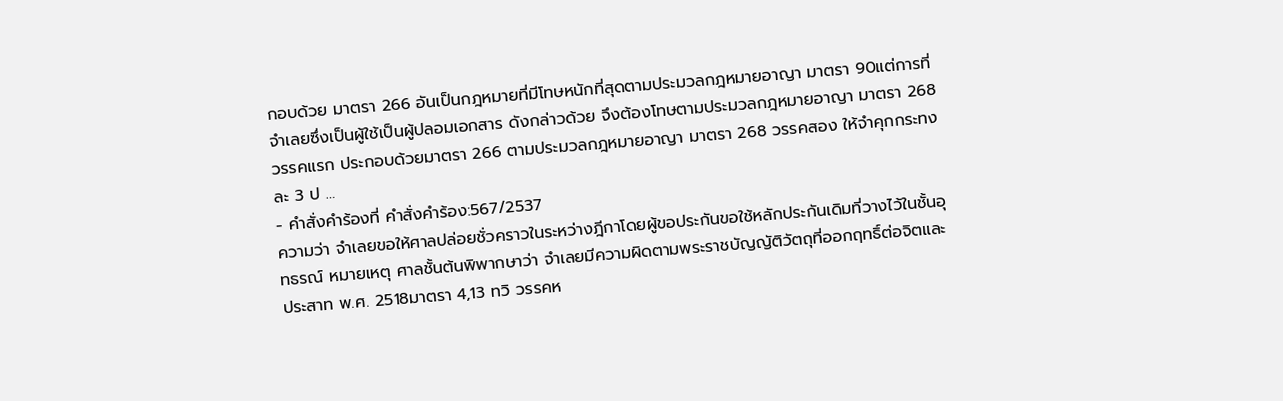กอบด้วย มาตรา 266 อันเป็นกฎหมายที่มีโทษหนักที่สุดตามประมวลกฎหมายอาญา มาตรา 90แต่การที่จำเลยซึ่งเป็นผู้ใช้เป็นผู้ปลอมเอกสาร ดังกล่าวด้วย จึงต้องโทษตามประมวลกฎหมายอาญา มาตรา 268 วรรคแรก ประกอบด้วยมาตรา 266 ตามประมวลกฎหมายอาญา มาตรา 268 วรรคสอง ให้จำคุกกระทงละ 3 ป …
- คำสั่งคำร้องที่ คำสั่งคำร้อง:567/2537
ความว่า จำเลยขอให้ศาลปล่อยชั่วคราวในระหว่างฎีกาโดยผู้ขอประกันขอใช้หลักประกันเดิมที่วางไว้ในชั้นอุทธรณ์ หมายเหตุ ศาลชั้นต้นพิพากษาว่า จำเลยมีความผิดตามพระราชบัญญัติวัตถุที่ออกฤทธิ์ต่อจิตและประสาท พ.ศ. 2518มาตรา 4,13 ทวิ วรรคห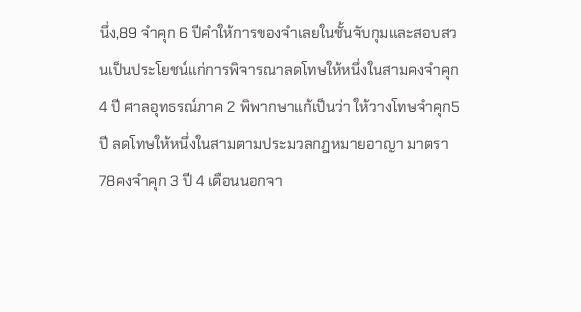นึ่ง,89 จำคุก 6 ปีคำให้การของจำเลยในชั้นจับกุมและสอบสวนเป็นประโยชน์แก่การพิจารณาลดโทษให้หนึ่งในสามคงจำคุก 4 ปี ศาลอุทธรณ์ภาค 2 พิพากษาแก้เป็นว่า ให้วางโทษจำคุก5 ปี ลดโทษให้หนึ่งในสามตามประมวลกฎหมายอาญา มาตรา 78คงจำคุก 3 ปี 4 เดือนนอกจา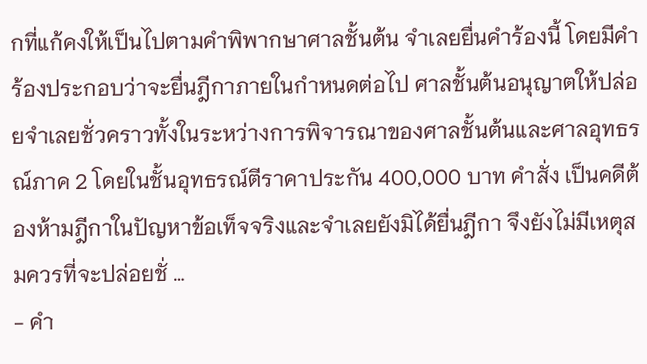กที่แก้คงให้เป็นไปตามคำพิพากษาศาลชั้นต้น จำเลยยื่นคำร้องนี้ โดยมีคำร้องประกอบว่าจะยื่นฎีกาภายในกำหนดต่อไป ศาลชั้นต้นอนุญาตให้ปล่อยจำเลยชั่วคราวทั้งในระหว่างการพิจารณาของศาลชั้นต้นและศาลอุทธรณ์ภาค 2 โดยในชั้นอุทธรณ์ตีราคาประกัน 400,000 บาท คำสั่ง เป็นคดีต้องห้ามฎีกาในปัญหาข้อเท็จจริงและจำเลยยังมิได้ยื่นฎีกา จึงยังไม่มีเหตุสมควรที่จะปล่อยชั่ …
- คำ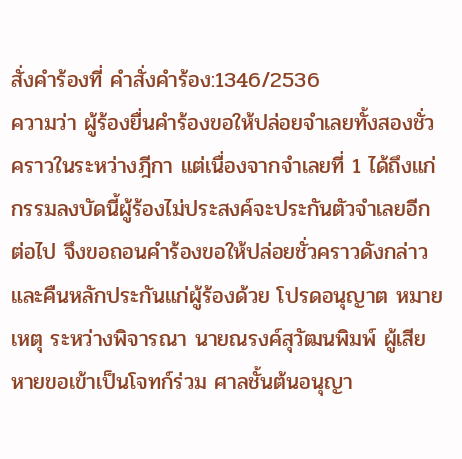สั่งคำร้องที่ คำสั่งคำร้อง:1346/2536
ความว่า ผู้ร้องยื่นคำร้องขอให้ปล่อยจำเลยทั้งสองชั่วคราวในระหว่างฎีกา แต่เนื่องจากจำเลยที่ 1 ได้ถึงแก่กรรมลงบัดนี้ผู้ร้องไม่ประสงค์จะประกันตัวจำเลยอีกต่อไป จึงขอถอนคำร้องขอให้ปล่อยชั่วคราวดังกล่าว และคืนหลักประกันแก่ผู้ร้องด้วย โปรดอนุญาต หมายเหตุ ระหว่างพิจารณา นายณรงค์สุวัฒนพิมพ์ ผู้เสียหายขอเข้าเป็นโจทก์ร่วม ศาลชั้นต้นอนุญา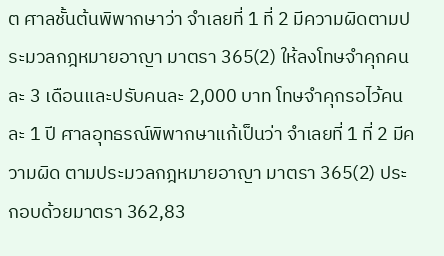ต ศาลชั้นต้นพิพากษาว่า จำเลยที่ 1 ที่ 2 มีความผิดตามประมวลกฎหมายอาญา มาตรา 365(2) ให้ลงโทษจำคุกคนละ 3 เดือนและปรับคนละ 2,000 บาท โทษจำคุกรอไว้คนละ 1 ปี ศาลอุทธรณ์พิพากษาแก้เป็นว่า จำเลยที่ 1 ที่ 2 มีความผิด ตามประมวลกฎหมายอาญา มาตรา 365(2) ประกอบด้วยมาตรา 362,83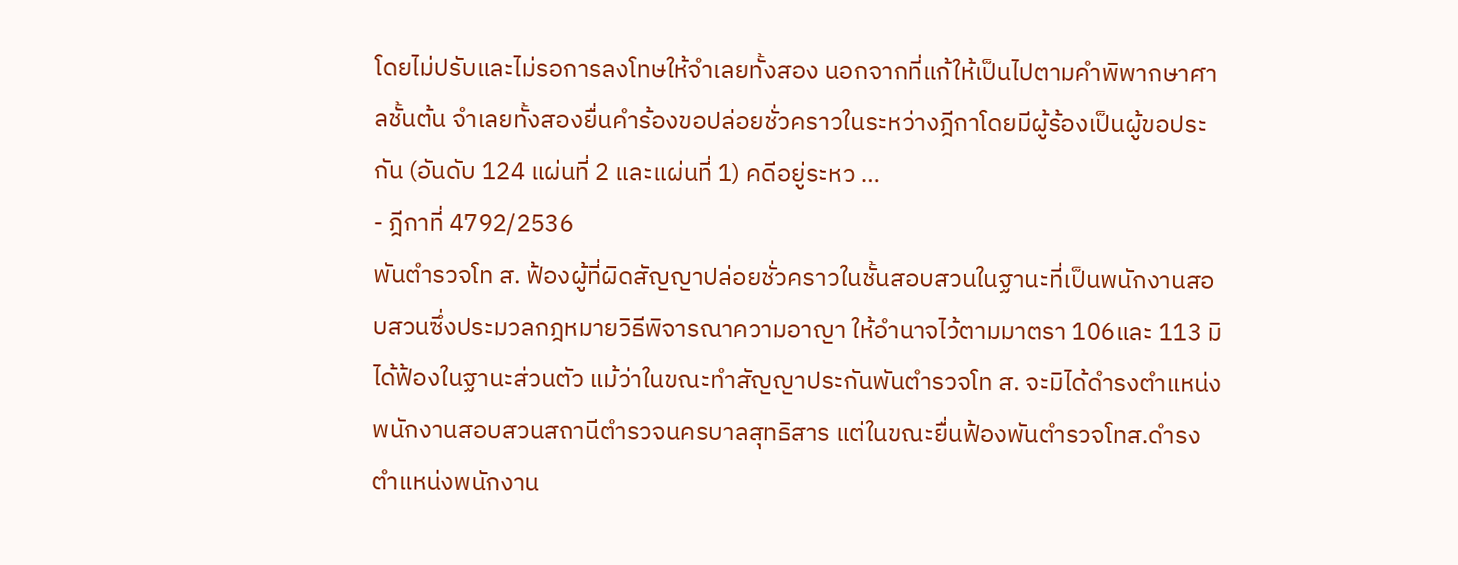โดยไม่ปรับและไม่รอการลงโทษให้จำเลยทั้งสอง นอกจากที่แก้ให้เป็นไปตามคำพิพากษาศาลชั้นต้น จำเลยทั้งสองยื่นคำร้องขอปล่อยชั่วคราวในระหว่างฎีกาโดยมีผู้ร้องเป็นผู้ขอประกัน (อันดับ 124 แผ่นที่ 2 และแผ่นที่ 1) คดีอยู่ระหว …
- ฎีกาที่ 4792/2536
พันตำรวจโท ส. ฟ้องผู้ที่ผิดสัญญาปล่อยชั่วคราวในชั้นสอบสวนในฐานะที่เป็นพนักงานสอบสวนซึ่งประมวลกฎหมายวิธีพิจารณาความอาญา ให้อำนาจไว้ตามมาตรา 106และ 113 มิได้ฟ้องในฐานะส่วนตัว แม้ว่าในขณะทำสัญญาประกันพันตำรวจโท ส. จะมิได้ดำรงตำแหน่งพนักงานสอบสวนสถานีตำรวจนครบาลสุทธิสาร แต่ในขณะยื่นฟ้องพันตำรวจโทส.ดำรงตำแหน่งพนักงาน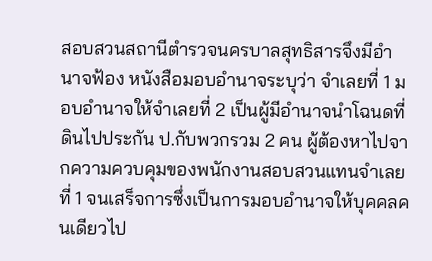สอบสวนสถานีตำรวจนครบาลสุทธิสารจึงมีอำนาจฟ้อง หนังสือมอบอำนาจระบุว่า จำเลยที่ 1 มอบอำนาจให้จำเลยที่ 2 เป็นผู้มีอำนาจนำโฉนดที่ดินไปประกัน ป.กับพวกรวม 2 คน ผู้ต้องหาไปจากความควบคุมของพนักงานสอบสวนแทนจำเลยที่ 1 จนเสร็จการซึ่งเป็นการมอบอำนาจให้บุคคลคนเดียวไป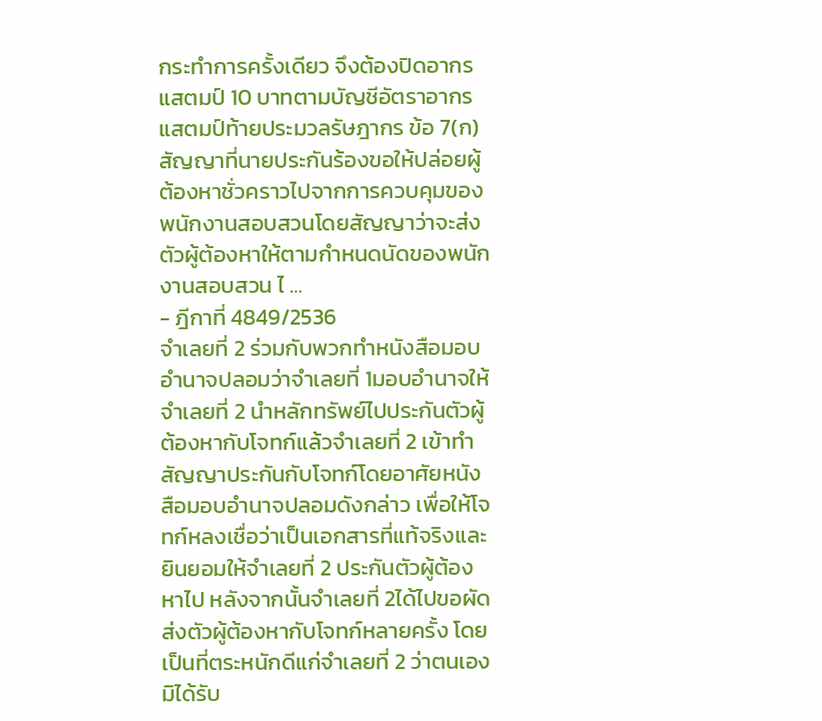กระทำการครั้งเดียว จึงต้องปิดอากรแสตมป์ 10 บาทตามบัญชีอัตราอากรแสตมป์ท้ายประมวลรัษฎากร ข้อ 7(ก) สัญญาที่นายประกันร้องขอให้ปล่อยผู้ต้องหาชั่วคราวไปจากการควบคุมของพนักงานสอบสวนโดยสัญญาว่าจะส่งตัวผู้ต้องหาให้ตามกำหนดนัดของพนักงานสอบสวน ไ …
- ฎีกาที่ 4849/2536
จำเลยที่ 2 ร่วมกับพวกทำหนังสือมอบอำนาจปลอมว่าจำเลยที่ 1มอบอำนาจให้จำเลยที่ 2 นำหลักทรัพย์ไปประกันตัวผู้ต้องหากับโจทก์แล้วจำเลยที่ 2 เข้าทำสัญญาประกันกับโจทก์โดยอาศัยหนังสือมอบอำนาจปลอมดังกล่าว เพื่อให้โจทก์หลงเชื่อว่าเป็นเอกสารที่แท้จริงและยินยอมให้จำเลยที่ 2 ประกันตัวผู้ต้องหาไป หลังจากนั้นจำเลยที่ 2ได้ไปขอผัดส่งตัวผู้ต้องหากับโจทก์หลายครั้ง โดยเป็นที่ตระหนักดีแก่จำเลยที่ 2 ว่าตนเองมิได้รับ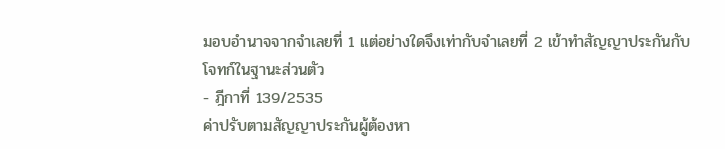มอบอำนาจจากจำเลยที่ 1 แต่อย่างใดจึงเท่ากับจำเลยที่ 2 เข้าทำสัญญาประกันกับโจทก์ในฐานะส่วนตัว
- ฎีกาที่ 139/2535
ค่าปรับตามสัญญาประกันผู้ต้องหา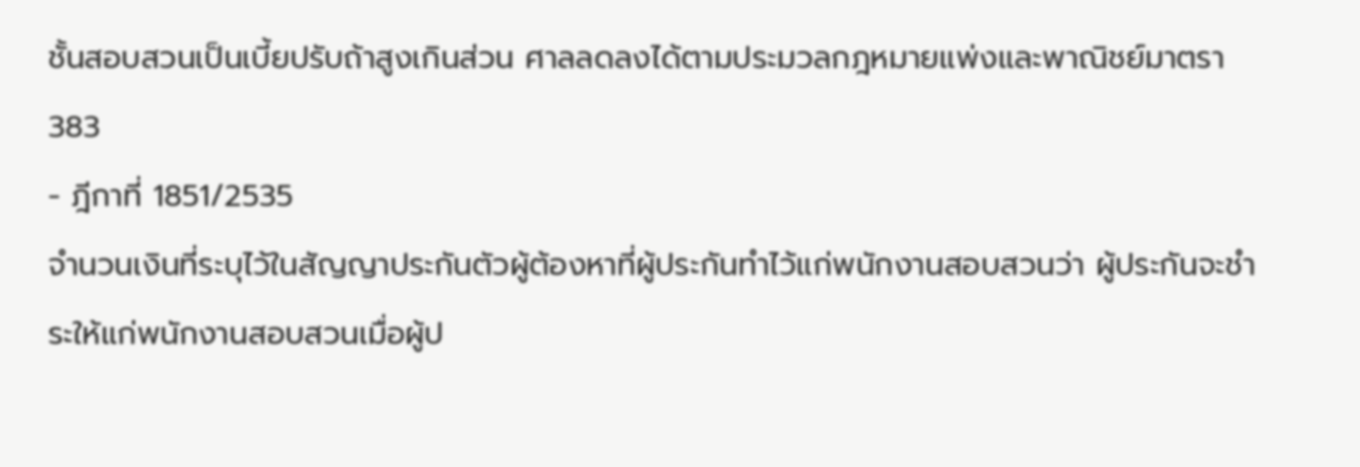ชั้นสอบสวนเป็นเบี้ยปรับถ้าสูงเกินส่วน ศาลลดลงได้ตามประมวลกฎหมายแพ่งและพาณิชย์มาตรา 383
- ฎีกาที่ 1851/2535
จำนวนเงินที่ระบุไว้ในสัญญาประกันตัวผู้ต้องหาที่ผู้ประกันทำไว้แก่พนักงานสอบสวนว่า ผู้ประกันจะชำระให้แก่พนักงานสอบสวนเมื่อผู้ป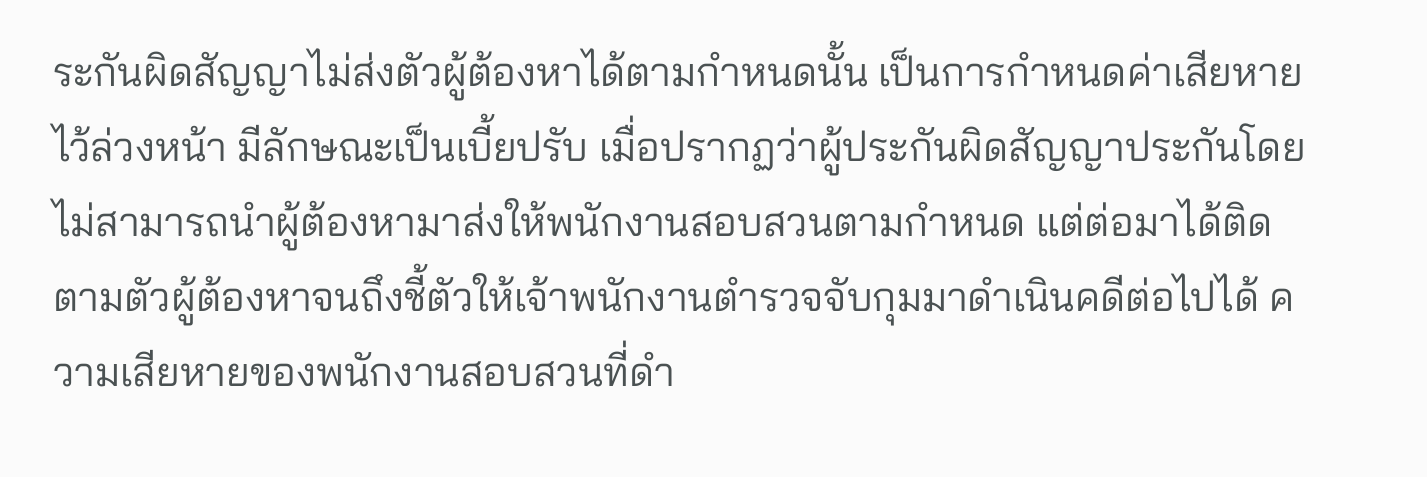ระกันผิดสัญญาไม่ส่งตัวผู้ต้องหาได้ตามกำหนดนั้น เป็นการกำหนดค่าเสียหายไว้ล่วงหน้า มีลักษณะเป็นเบี้ยปรับ เมื่อปรากฏว่าผู้ประกันผิดสัญญาประกันโดยไม่สามารถนำผู้ต้องหามาส่งให้พนักงานสอบสวนตามกำหนด แต่ต่อมาได้ติดตามตัวผู้ต้องหาจนถึงชี้ตัวให้เจ้าพนักงานตำรวจจับกุมมาดำเนินคดีต่อไปได้ ความเสียหายของพนักงานสอบสวนที่ดำ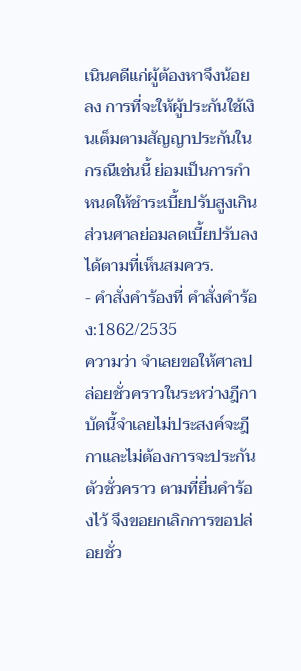เนินคดีแก่ผู้ต้องหาจึงน้อยลง การที่จะให้ผู้ประกันใช้เงินเต็มตามสัญญาประกันในกรณีเช่นนี้ ย่อมเป็นการกำหนดให้ชำระเบี้ยปรับสูงเกินส่วนศาลย่อมลดเบี้ยปรับลงได้ตามที่เห็นสมควร.
- คำสั่งคำร้องที่ คำสั่งคำร้อง:1862/2535
ความว่า จำเลยขอให้ศาลปล่อยชั่วคราวในระหว่างฎีกา บัดนี้จำเลยไม่ประสงค์จะฎีกาและไม่ต้องการจะประกันตัวชั่วคราว ตามที่ยื่นคำร้องไว้ จึงขอยกเลิกการขอปล่อยชั่ว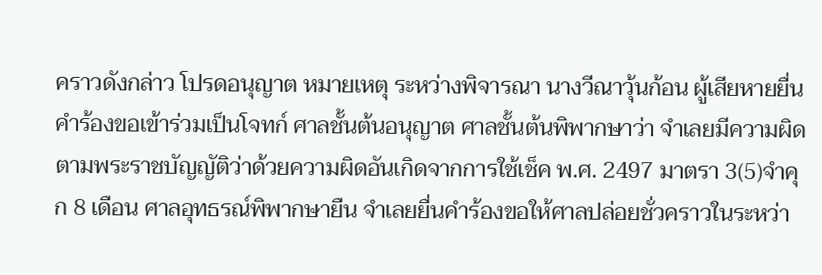คราวดังกล่าว โปรดอนุญาต หมายเหตุ ระหว่างพิจารณา นางวีณาวุ้นก้อน ผู้เสียหายยื่นคำร้องขอเข้าร่วมเป็นโจทก์ ศาลชั้นต้นอนุญาต ศาลชั้นต้นพิพากษาว่า จำเลยมีความผิดตามพระราชบัญญัติว่าด้วยความผิดอันเกิดจากการใช้เช็ค พ.ศ. 2497 มาตรา 3(5)จำคุก 8 เดือน ศาลอุทธรณ์พิพากษายืน จำเลยยื่นคำร้องขอให้ศาลปล่อยชั่วคราวในระหว่า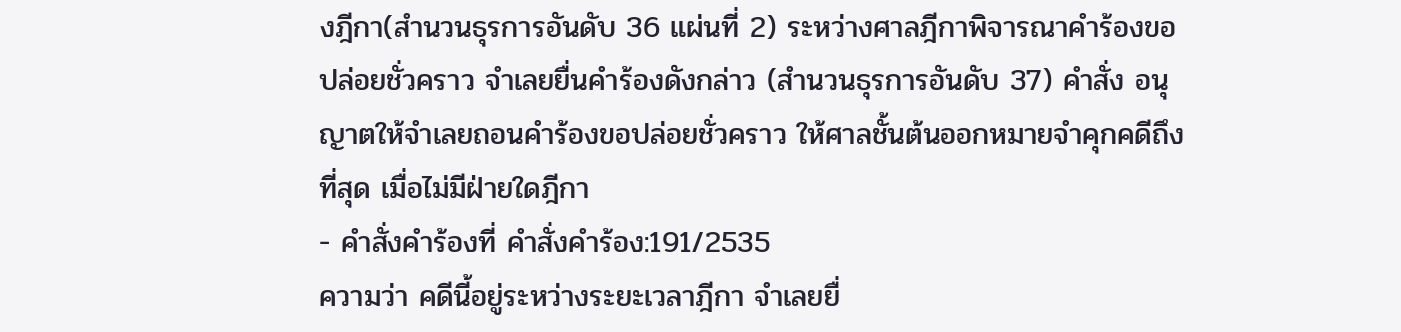งฎีกา(สำนวนธุรการอันดับ 36 แผ่นที่ 2) ระหว่างศาลฎีกาพิจารณาคำร้องขอปล่อยชั่วคราว จำเลยยื่นคำร้องดังกล่าว (สำนวนธุรการอันดับ 37) คำสั่ง อนุญาตให้จำเลยถอนคำร้องขอปล่อยชั่วคราว ให้ศาลชั้นต้นออกหมายจำคุกคดีถึงที่สุด เมื่อไม่มีฝ่ายใดฎีกา
- คำสั่งคำร้องที่ คำสั่งคำร้อง:191/2535
ความว่า คดีนี้อยู่ระหว่างระยะเวลาฎีกา จำเลยยื่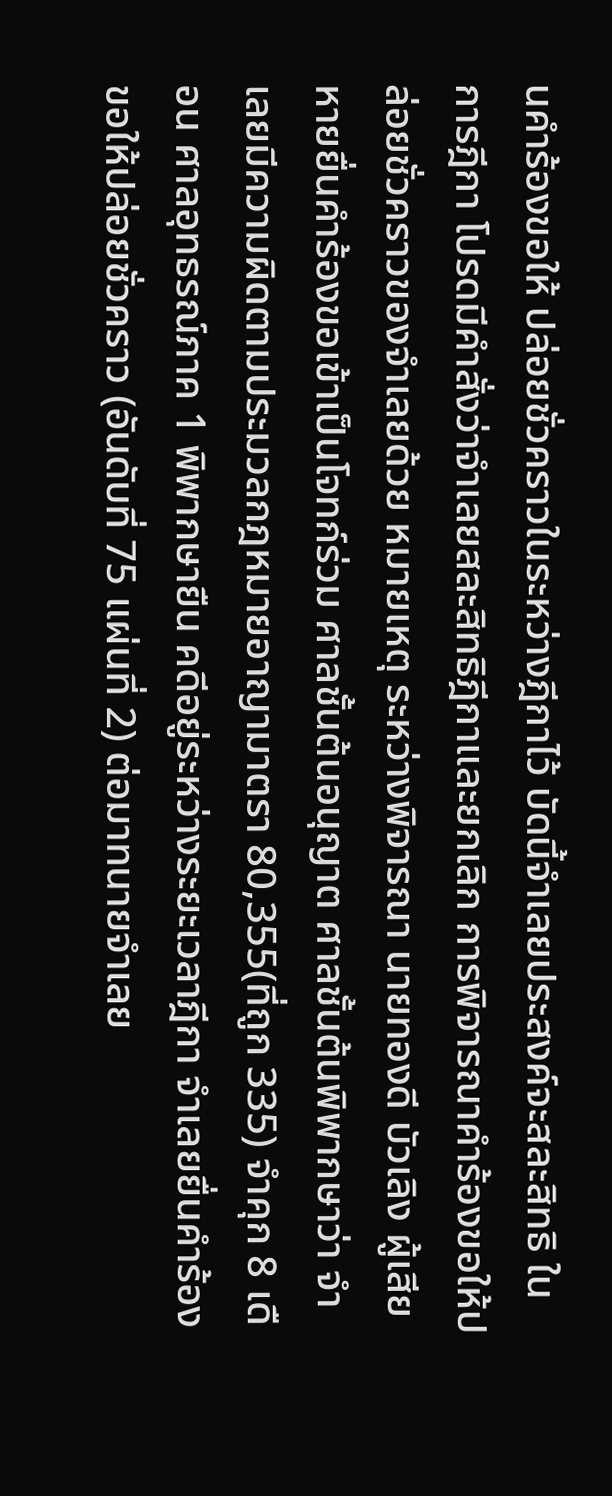นคำร้องขอให้ ปล่อยชั่วคราวในระหว่างฎีกาไว้ บัดนี้จำเลยประสงค์จะสละสิทธิ ในการฎีกา โปรดมีคำสั่งว่าจำเลยสละสิทธิฎีกาและยกเลิก การพิจารณาคำร้องขอให้ปล่อยชั่วคราวของจำเลยด้วย หมายเหตุ ระหว่างพิจารณา นายทองดี บัวเลิง ผู้เสียหายยื่นคำร้องขอเข้าเป็นโจทก์ร่วม ศาลชั้นต้นอนุญาต ศาลชั้นต้นพิพากษาว่า จำเลยมีความผิดตามประมวลกฎหมายอาญามาตรา 80,355(ที่ถูก 335) จำคุก 8 เดือน ศาลอุทธรณ์ภาค 1 พิพากษายืน คดีอยู่ระหว่างระยะเวลาฎีกา จำเลยยื่นคำร้องขอให้ปล่อยชั่วคราว (อันดับที่ 75 แผ่นที่ 2) ต่อมาทนายจำเลย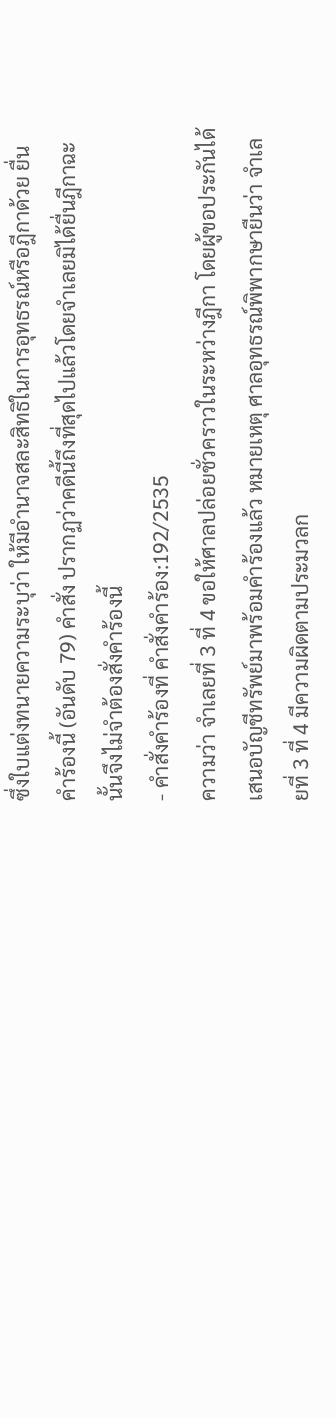ซึ่งใบแต่งทนายความระบุว่า ให้มีอำนาจสละสิทธิในการอุทธรณ์หรือฎีกาด้วย ยื่นคำร้องนี้ (อันดับ 79) คำสั่ง ปรากฏว่าคดีนี้ถึงที่สุดไปแล้วโดยจำเลยมิได้ยื่นฎีกาฉะนั้นจึงไม่จำต้องสั่งคำร้องนี้
- คำสั่งคำร้องที่ คำสั่งคำร้อง:192/2535
ความว่า จำเลยที่ 3 ที่ 4 ขอให้ศาลปล่อยชั่วคราวในระหว่างฎีกา โดยผู้ขอประกันได้เสนอบัญชีทรัพย์มาพร้อมคำร้องแล้ว หมายเหตุ ศาลอุทธรณ์พิพากษายืนว่า จำเลยที่ 3 ที่ 4 มีความผิดตามประมวลก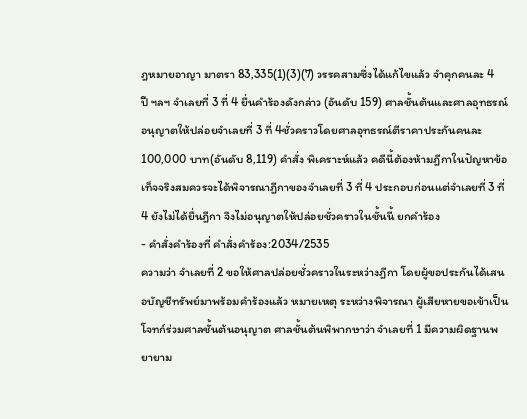ฎหมายอาญา มาตรา 83,335(1)(3)(7) วรรคสามซึ่งได้แก้ไขแล้ว จำคุกคนละ 4 ปี ฯลฯ จำเลยที่ 3 ที่ 4 ยื่นคำร้องดังกล่าว (อันดับ 159) ศาลชั้นต้นและศาลอุทธรณ์อนุญาตให้ปล่อยจำเลยที่ 3 ที่ 4ชั่วคราวโดยศาลอุทธรณ์ตีราคาประกันคนละ 100,000 บาท(อันดับ 8,119) คำสั่ง พิเคราะห์แล้ว คดีนี้ต้องห้ามฎีกาในปัญหาข้อเท็จจริงสมควรจะได้พิจารณาฎีกาของจำเลยที่ 3 ที่ 4 ประกอบก่อนแต่จำเลยที่ 3 ที่ 4 ยังไม่ได้ยื่นฎีกา จึงไม่อนุญาตให้ปล่อยชั่วคราวในชั้นนี้ ยกคำร้อง
- คำสั่งคำร้องที่ คำสั่งคำร้อง:2034/2535
ความว่า จำเลยที่ 2 ขอให้ศาลปล่อยชั่วคราวในระหว่างฎีกา โดยผู้ขอประกันได้เสนอบัญชีทรัพย์มาพร้อมคำร้องแล้ว หมายเหตุ ระหว่างพิจารณา ผู้เสียหายขอเข้าเป็นโจทก์ร่วมศาลชั้นต้นอนุญาต ศาลชั้นต้นพิพากษาว่า จำเลยที่ 1 มีความผิดฐานพยายาม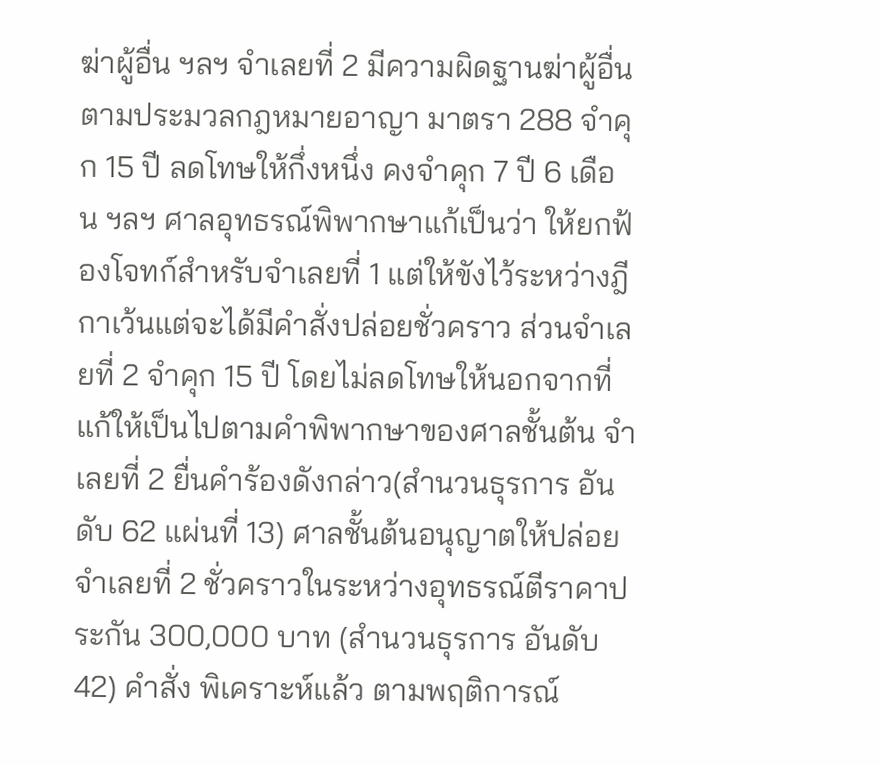ฆ่าผู้อื่น ฯลฯ จำเลยที่ 2 มีความผิดฐานฆ่าผู้อื่นตามประมวลกฎหมายอาญา มาตรา 288 จำคุก 15 ปี ลดโทษให้กึ่งหนึ่ง คงจำคุก 7 ปี 6 เดือน ฯลฯ ศาลอุทธรณ์พิพากษาแก้เป็นว่า ให้ยกฟ้องโจทก์สำหรับจำเลยที่ 1 แต่ให้ขังไว้ระหว่างฎีกาเว้นแต่จะได้มีคำสั่งปล่อยชั่วคราว ส่วนจำเลยที่ 2 จำคุก 15 ปี โดยไม่ลดโทษให้นอกจากที่แก้ให้เป็นไปตามคำพิพากษาของศาลชั้นต้น จำเลยที่ 2 ยื่นคำร้องดังกล่าว(สำนวนธุรการ อันดับ 62 แผ่นที่ 13) ศาลชั้นต้นอนุญาตให้ปล่อยจำเลยที่ 2 ชั่วคราวในระหว่างอุทธรณ์ตีราคาประกัน 300,000 บาท (สำนวนธุรการ อันดับ 42) คำสั่ง พิเคราะห์แล้ว ตามพฤติการณ์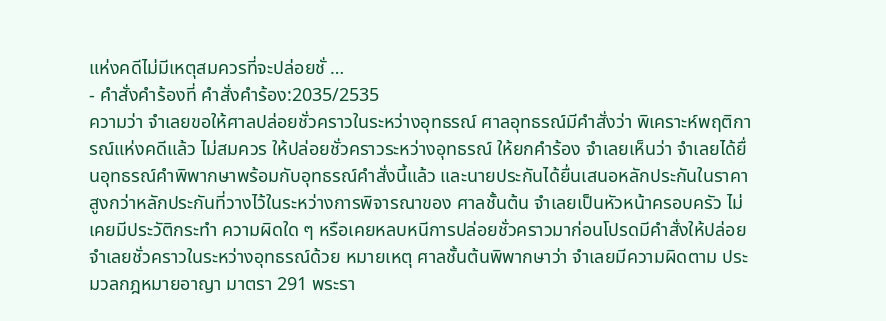แห่งคดีไม่มีเหตุสมควรที่จะปล่อยชั่ …
- คำสั่งคำร้องที่ คำสั่งคำร้อง:2035/2535
ความว่า จำเลยขอให้ศาลปล่อยชั่วคราวในระหว่างอุทธรณ์ ศาลอุทธรณ์มีคำสั่งว่า พิเคราะห์พฤติการณ์แห่งคดีแล้ว ไม่สมควร ให้ปล่อยชั่วคราวระหว่างอุทธรณ์ ให้ยกคำร้อง จำเลยเห็นว่า จำเลยได้ยื่นอุทธรณ์คำพิพากษาพร้อมกับอุทธรณ์คำสั่งนี้แล้ว และนายประกันได้ยื่นเสนอหลักประกันในราคาสูงกว่าหลักประกันที่วางไว้ในระหว่างการพิจารณาของ ศาลชั้นต้น จำเลยเป็นหัวหน้าครอบครัว ไม่เคยมีประวัติกระทำ ความผิดใด ๆ หรือเคยหลบหนีการปล่อยชั่วคราวมาก่อนโปรดมีคำสั่งให้ปล่อยจำเลยชั่วคราวในระหว่างอุทธรณ์ด้วย หมายเหตุ ศาลชั้นต้นพิพากษาว่า จำเลยมีความผิดตาม ประมวลกฎหมายอาญา มาตรา 291 พระรา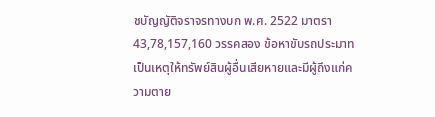ชบัญญัติจราจรทางบก พ.ศ. 2522 มาตรา 43,78,157,160 วรรคสอง ข้อหาขับรถประมาท เป็นเหตุให้ทรัพย์สินผู้อื่นเสียหายและมีผู้ถึงแก่ความตาย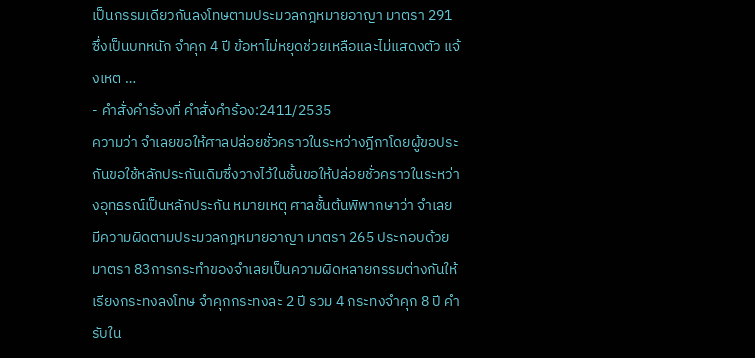เป็นกรรมเดียวกันลงโทษตามประมวลกฎหมายอาญา มาตรา 291 ซึ่งเป็นบทหนัก จำคุก 4 ปี ข้อหาไม่หยุดช่วยเหลือและไม่แสดงตัว แจ้งเหต …
- คำสั่งคำร้องที่ คำสั่งคำร้อง:2411/2535
ความว่า จำเลยขอให้ศาลปล่อยชั่วคราวในระหว่างฎีกาโดยผู้ขอประกันขอใช้หลักประกันเดิมซึ่งวางไว้ในชั้นขอให้ปล่อยชั่วคราวในระหว่างอุทธรณ์เป็นหลักประกัน หมายเหตุ ศาลชั้นต้นพิพากษาว่า จำเลยมีความผิดตามประมวลกฎหมายอาญา มาตรา 265 ประกอบด้วยมาตรา 83การกระทำของจำเลยเป็นความผิดหลายกรรมต่างกันให้เรียงกระทงลงโทษ จำคุกกระทงละ 2 ปี รวม 4 กระทงจำคุก 8 ปี คำรับใน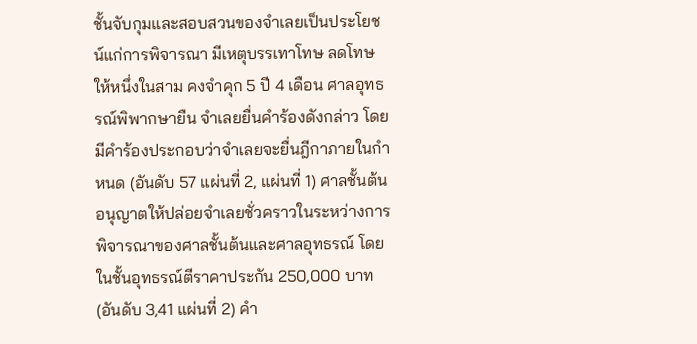ชั้นจับกุมและสอบสวนของจำเลยเป็นประโยชน์แก่การพิจารณา มีเหตุบรรเทาโทษ ลดโทษให้หนึ่งในสาม คงจำคุก 5 ปี 4 เดือน ศาลอุทธรณ์พิพากษายืน จำเลยยื่นคำร้องดังกล่าว โดยมีคำร้องประกอบว่าจำเลยจะยื่นฎีกาภายในกำหนด (อันดับ 57 แผ่นที่ 2, แผ่นที่ 1) ศาลชั้นต้นอนุญาตให้ปล่อยจำเลยชั่วคราวในระหว่างการพิจารณาของศาลชั้นต้นและศาลอุทธรณ์ โดยในชั้นอุทธรณ์ตีราคาประกัน 250,000 บาท (อันดับ 3,41 แผ่นที่ 2) คำ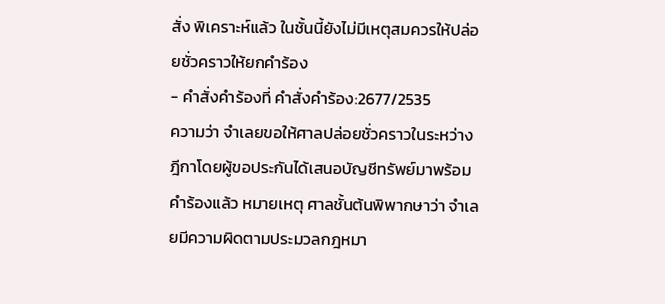สั่ง พิเคราะห์แล้ว ในชั้นนี้ยังไม่มีเหตุสมควรให้ปล่อยชั่วคราวให้ยกคำร้อง
- คำสั่งคำร้องที่ คำสั่งคำร้อง:2677/2535
ความว่า จำเลยขอให้ศาลปล่อยชั่วคราวในระหว่างฎีกาโดยผู้ขอประกันได้เสนอบัญชีทรัพย์มาพร้อมคำร้องแล้ว หมายเหตุ ศาลชั้นต้นพิพากษาว่า จำเลยมีความผิดตามประมวลกฎหมา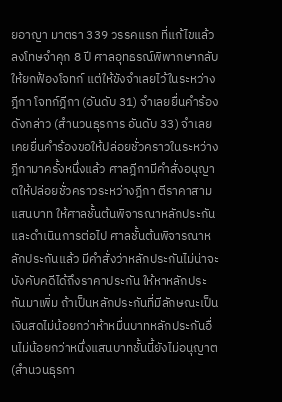ยอาญา มาตรา 339 วรรคแรก ที่แก้ไขแล้วลงโทษจำคุก 8 ปี ศาลอุทธรณ์พิพากษากลับ ให้ยกฟ้องโจทก์ แต่ให้ขังจำเลยไว้ในระหว่างฎีกา โจทก์ฎีกา (อันดับ 31) จำเลยยื่นคำร้องดังกล่าว (สำนวนธุรการ อันดับ 33) จำเลยเคยยื่นคำร้องขอให้ปล่อยชั่วคราวในระหว่างฎีกามาครั้งหนึ่งแล้ว ศาลฎีกามีคำสั่งอนุญาตให้ปล่อยชั่วคราวระหว่างฎีกา ตีราคาสามแสนบาท ให้ศาลชั้นต้นพิจารณาหลักประกันและดำเนินการต่อไป ศาลชั้นต้นพิจารณาหลักประกันแล้ว มีคำสั่งว่าหลักประกันไม่น่าจะบังคับคดีได้ถึงราคาประกัน ให้หาหลักประกันมาเพิ่ม ถ้าเป็นหลักประกันที่มีลักษณะเป็นเงินสดไม่น้อยกว่าห้าหมื่นบาทหลักประกันอื่นไม่น้อยกว่าหนึ่งแสนบาทชั้นนี้ยังไม่อนุญาต (สำนวนธุรกา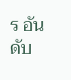ร อันดับ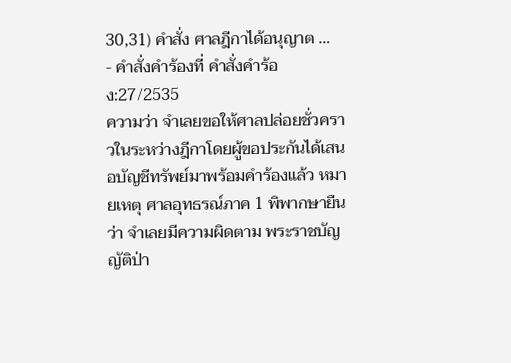30,31) คำสั่ง ศาลฎีกาได้อนุญาต …
- คำสั่งคำร้องที่ คำสั่งคำร้อง:27/2535
ความว่า จำเลยขอให้ศาลปล่อยชั่วคราวในระหว่างฎีกาโดยผู้ขอประกันได้เสนอบัญชีทรัพย์มาพร้อมคำร้องแล้ว หมายเหตุ ศาลอุทธรณ์ภาค 1 พิพากษายืนว่า จำเลยมีความผิดตาม พระราชบัญญัติป่า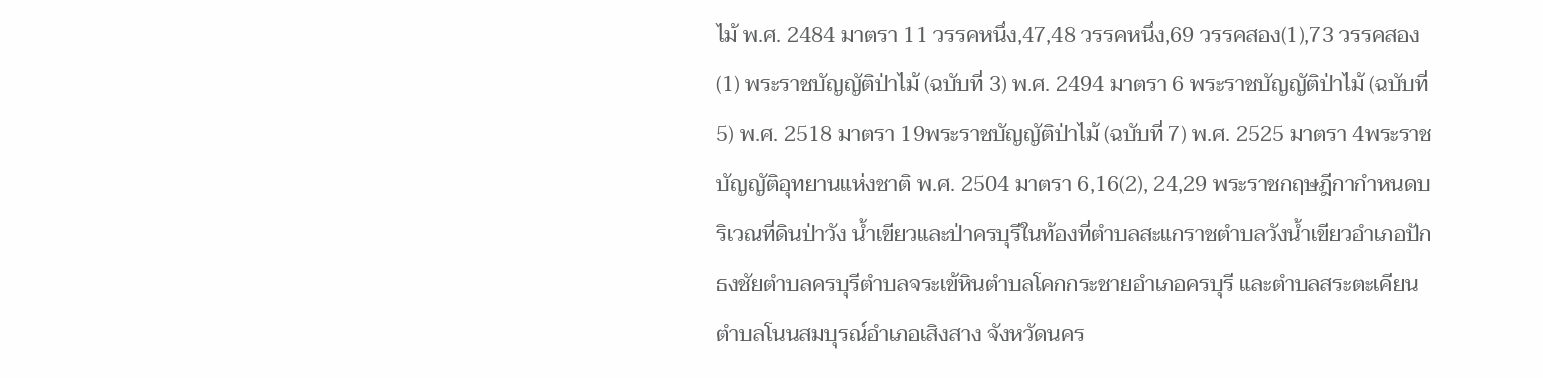ไม้ พ.ศ. 2484 มาตรา 11 วรรคหนึ่ง,47,48 วรรคหนึ่ง,69 วรรคสอง(1),73 วรรคสอง(1) พระราชบัญญัติป่าไม้ (ฉบับที่ 3) พ.ศ. 2494 มาตรา 6 พระราชบัญญัติป่าไม้ (ฉบับที่ 5) พ.ศ. 2518 มาตรา 19พระราชบัญญัติป่าไม้ (ฉบับที่ 7) พ.ศ. 2525 มาตรา 4พระราชบัญญัติอุทยานแห่งชาติ พ.ศ. 2504 มาตรา 6,16(2), 24,29 พระราชกฤษฎีกากำหนดบริเวณที่ดินป่าวัง น้ำเขียวและป่าครบุรีในท้องที่ตำบลสะแกราชตำบลวังน้ำเขียวอำเภอปักธงชัยตำบลครบุรีตำบลจระเข้หินตำบลโคกกระชายอำเภอครบุรี และตำบลสระตะเคียน ตำบลโนนสมบุรณ์อำเภอเสิงสาง จังหวัดนคร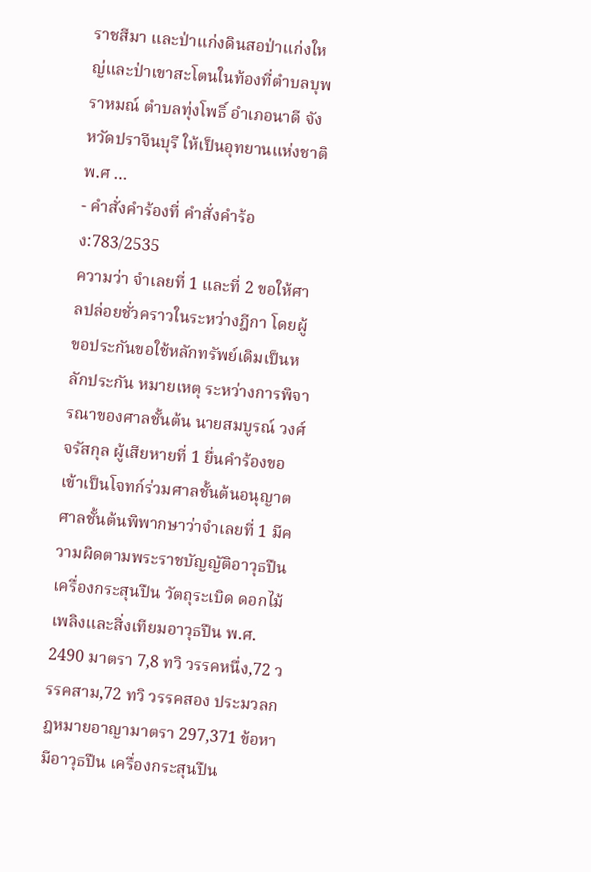ราชสีมา และป่าแก่งดินสอป่าแก่งใหญ่และป่าเขาสะโตนในท้องที่ตำบลบุพราหมณ์ ตำบลทุ่งโพธิ์ อำเภอนาดี จังหวัดปราจีนบุรี ให้เป็นอุทยานแห่งชาติพ.ศ …
- คำสั่งคำร้องที่ คำสั่งคำร้อง:783/2535
ความว่า จำเลยที่ 1 และที่ 2 ขอให้ศาลปล่อยชั่วคราวในระหว่างฎีกา โดยผู้ขอประกันขอใช้หลักทรัพย์เดิมเป็นหลักประกัน หมายเหตุ ระหว่างการพิจารณาของศาลชั้นต้น นายสมบูรณ์ วงศ์จรัสกุล ผู้เสียหายที่ 1 ยื่นคำร้องขอเข้าเป็นโจทก์ร่วมศาลชั้นต้นอนุญาต ศาลชั้นต้นพิพากษาว่าจำเลยที่ 1 มีความผิดตามพระราชบัญญัติอาวุธปืน เครื่องกระสุนปืน วัตถุระเบิด ดอกไม้เพลิงและสิ่งเทียมอาวุธปืน พ.ศ. 2490 มาตรา 7,8 ทวิ วรรคหนึ่ง,72 วรรคสาม,72 ทวิ วรรคสอง ประมวลกฎหมายอาญามาตรา 297,371 ข้อหามีอาวุธปืน เครื่องกระสุนปืน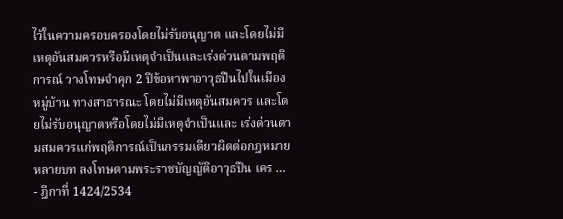ไว้ในความครอบครองโดยไม่รับอนุญาต และโดยไม่มีเหตุอันสมควรหรือมีเหตุจำเป็นและเร่งด่วนตามพฤติการณ์ วางโทษจำคุก 2 ปีข้อหาพาอาวุธปืนไปในเมือง หมู่บ้าน ทางสาธารณะ โดยไม่มีเหตุอันสมควร และโดยไม่รับอนุญาตหรือโดยไม่มีเหตุจำเป็นและ เร่งด่วนตามสมควรแก่พฤติการณ์เป็นกรรมเดียวผิดต่อกฎหมาย หลายบท ลงโทษตามพระราชบัญญัติอาวุธปืน เคร …
- ฎีกาที่ 1424/2534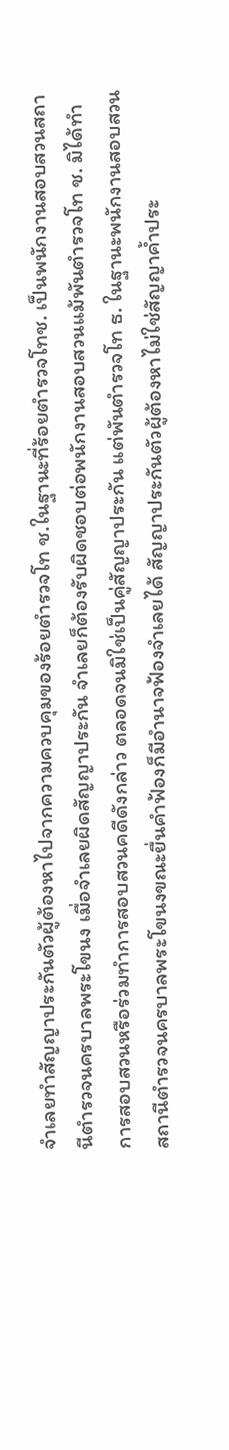จำเลยทำสัญญาประกันตัวผู้ต้องหาไปจากความควบคุมของร้อยตำรวจโท ช.ในฐานะที่ร้อยตำรวจโทช. เป็นพนักงานสอบสวนสถานีตำรวจนครบาลพระโขนง เมื่อจำเลยผิดสัญญาประกัน จำเลยก็ต้องรับผิดชอบต่อพนักงานสอบสวนแม้พันตำรวจโท ช. มิได้ทำการสอบสวนหรือร่วมทำการสอบสวนคดีดังกล่าว ตลอดจนมิใช่เป็นคู่สัญญาประกัน แต่พันตำรวจโท ธ. ในฐานะพนักงานสอบสวนสถานีตำรวจนครบาลพระโขนงขณะยื่นคำฟ้องก็มีอำนาจฟ้องจำเลยได้ สัญญาประกันตัวผู้ต้องหาไม่ใช่สัญญาค้ำประ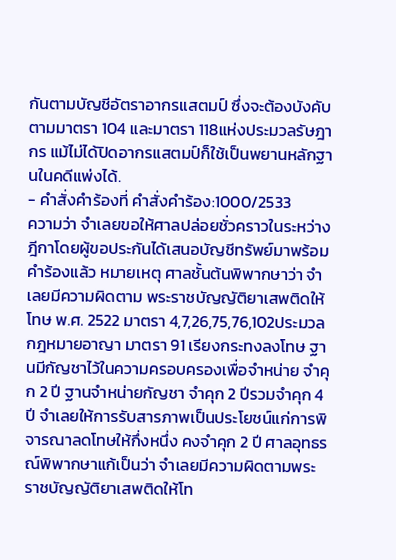กันตามบัญชีอัตราอากรแสตมป์ ซึ่งจะต้องบังคับตามมาตรา 104 และมาตรา 118แห่งประมวลรัษฎากร แม้ไม่ได้ปิดอากรแสตมป์ก็ใช้เป็นพยานหลักฐานในคดีแพ่งได้.
- คำสั่งคำร้องที่ คำสั่งคำร้อง:1000/2533
ความว่า จำเลยขอให้ศาลปล่อยชั่วคราวในระหว่างฎีกาโดยผู้ขอประกันได้เสนอบัญชีทรัพย์มาพร้อมคำร้องแล้ว หมายเหตุ ศาลชั้นต้นพิพากษาว่า จำเลยมีความผิดตาม พระราชบัญญัติยาเสพติดให้โทษ พ.ศ. 2522 มาตรา 4,7,26,75,76,102ประมวลกฎหมายอาญา มาตรา 91 เรียงกระทงลงโทษ ฐานมีกัญชาไว้ในความครอบครองเพื่อจำหน่าย จำคุก 2 ปี ฐานจำหน่ายกัญชา จำคุก 2 ปีรวมจำคุก 4 ปี จำเลยให้การรับสารภาพเป็นประโยชน์แก่การพิจารณาลดโทษให้กึ่งหนึ่ง คงจำคุก 2 ปี ศาลอุทธรณ์พิพากษาแก้เป็นว่า จำเลยมีความผิดตามพระราชบัญญัติยาเสพติดให้โท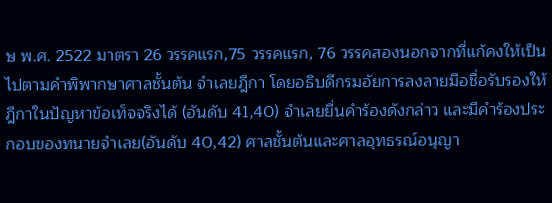ษ พ.ศ. 2522 มาตรา 26 วรรคแรก,75 วรรคแรก, 76 วรรคสองนอกจากที่แก้คงให้เป็นไปตามคำพิพากษาศาลชั้นต้น จำเลยฎีกา โดยอธิบดีกรมอัยการลงลายมือชื่อรับรองให้ฎีกาในปัญหาข้อเท็จจริงได้ (อันดับ 41,40) จำเลยยื่นคำร้องดังกล่าว และมีคำร้องประกอบของทนายจำเลย(อันดับ 40,42) ศาลชั้นต้นและศาลอุทธรณ์อนุญา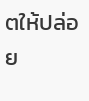ตให้ปล่อย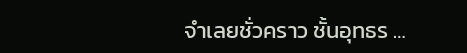จำเลยชั่วคราว ชั้นอุทธร …